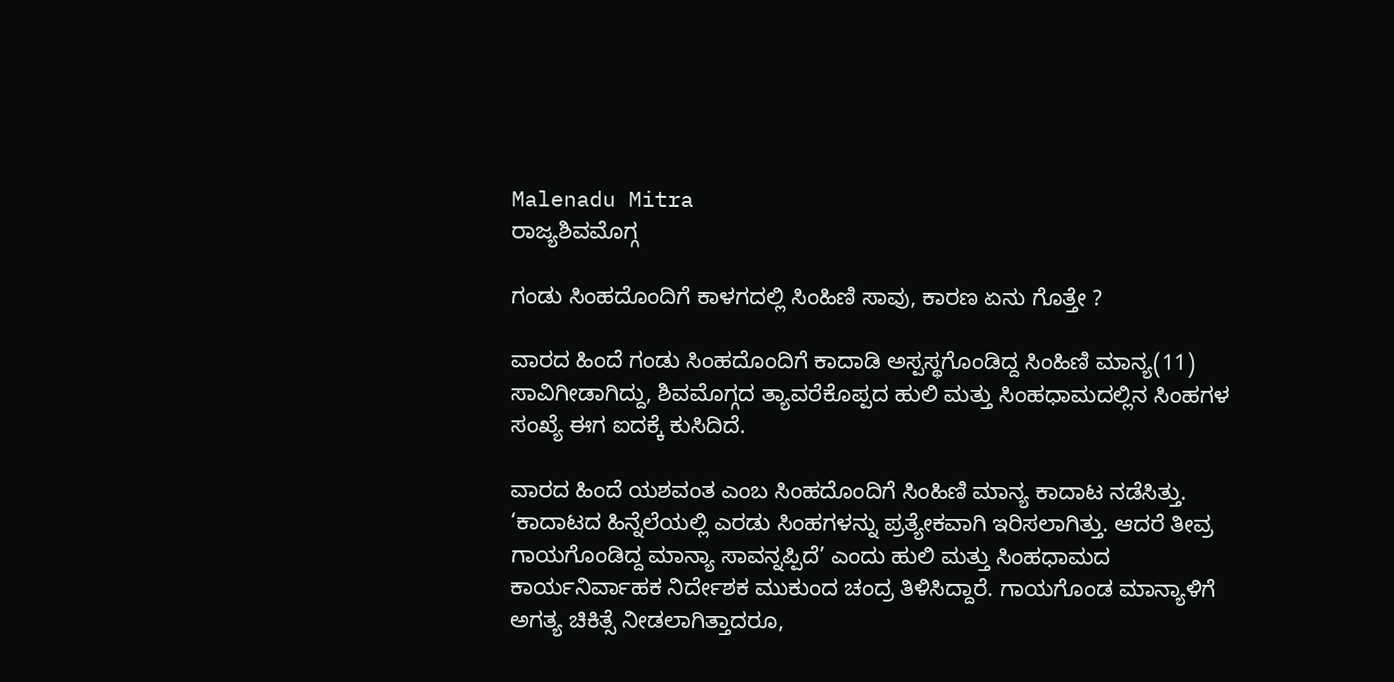Malenadu Mitra
ರಾಜ್ಯಶಿವಮೊಗ್ಗ

ಗಂಡು ಸಿಂಹದೊಂದಿಗೆ ಕಾಳಗದಲ್ಲಿ ಸಿಂಹಿಣಿ ಸಾವು, ಕಾರಣ ಏನು ಗೊತ್ತೇ ?

ವಾರದ ಹಿಂದೆ ಗಂಡು ಸಿಂಹದೊಂದಿಗೆ ಕಾದಾಡಿ ಅಸ್ಪಸ್ಥಗೊಂಡಿದ್ದ ಸಿಂಹಿಣಿ ಮಾನ್ಯ(11) ಸಾವಿಗೀಡಾಗಿದ್ದು, ಶಿವಮೊಗ್ಗದ ತ್ಯಾವರೆಕೊಪ್ಪದ ಹುಲಿ ಮತ್ತು ಸಿಂಹಧಾಮದಲ್ಲಿನ ಸಿಂಹಗಳ ಸಂಖ್ಯೆ ಈಗ ಐದಕ್ಕೆ ಕುಸಿದಿದೆ.

ವಾರದ ಹಿಂದೆ ಯಶವಂತ ಎಂಬ ಸಿಂಹದೊಂದಿಗೆ ಸಿಂಹಿಣಿ ಮಾನ್ಯ ಕಾದಾಟ ನಡೆಸಿತ್ತು. ‘ಕಾದಾಟದ ಹಿನ್ನೆಲೆಯಲ್ಲಿ ಎರಡು ಸಿಂಹಗಳನ್ನು ಪ್ರತ್ಯೇಕವಾಗಿ ಇರಿಸಲಾಗಿತ್ತು. ಆದರೆ ತೀವ್ರ ಗಾಯಗೊಂಡಿದ್ದ ಮಾನ್ಯಾ ಸಾವನ್ನಪ್ಪಿದೆ’ ಎಂದು ಹುಲಿ ಮತ್ತು ಸಿಂಹಧಾಮದ ಕಾರ್ಯನಿರ್ವಾಹಕ ನಿರ್ದೇಶಕ ಮುಕುಂದ ಚಂದ್ರ ತಿಳಿಸಿದ್ದಾರೆ. ಗಾಯಗೊಂಡ ಮಾನ್ಯಾಳಿಗೆ ಅಗತ್ಯ ಚಿಕಿತ್ಸೆ ನೀಡಲಾಗಿತ್ತಾದರೂ,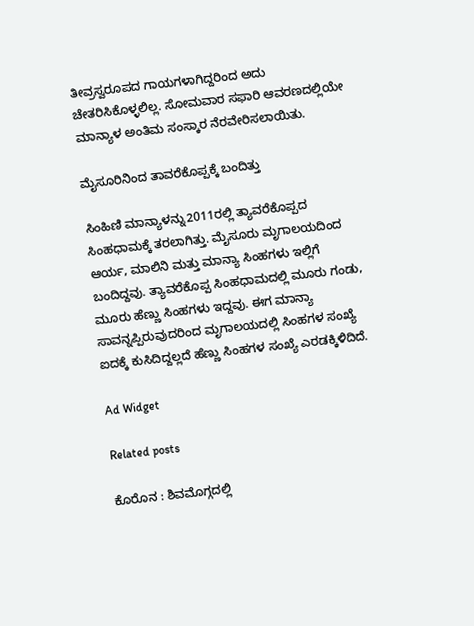ತೀವ್ರಸ್ವರೂಪದ ಗಾಯಗಳಾಗಿದ್ದರಿಂದ ಅದು ಚೇತರಿಸಿಕೊಳ್ಳಲಿಲ್ಲ. ಸೋಮವಾರ ಸಫಾರಿ ಆವರಣದಲ್ಲಿಯೇ ಮಾನ್ಯಾಳ ಅಂತಿಮ ಸಂಸ್ಕಾರ ನೆರವೇರಿಸಲಾಯಿತು.

ಮೈಸೂರಿನಿಂದ ತಾವರೆಕೊಪ್ಪಕ್ಕೆ ಬಂದಿತ್ತು

ಸಿಂಹಿಣಿ ಮಾನ್ಯಾಳನ್ನು2011ರಲ್ಲಿ ತ್ಯಾವರೆಕೊಪ್ಪದ ಸಿಂಹಧಾಮಕ್ಕೆ ತರಲಾಗಿತ್ತು. ಮೈಸೂರು ಮೃಗಾಲಯದಿಂದ ಆರ್ಯ, ಮಾಲಿನಿ ಮತ್ತು ಮಾನ್ಯಾ ಸಿಂಹಗಳು ಇಲ್ಲಿಗೆ ಬಂದಿದ್ದವು. ತ್ಯಾವರೆಕೊಪ್ಪ ಸಿಂಹಧಾಮದಲ್ಲಿ ಮೂರು ಗಂಡು, ಮೂರು ಹೆಣ್ಣು ಸಿಂಹಗಳು ಇದ್ದವು. ಈಗ ಮಾನ್ಯಾ ಸಾವನ್ನಪ್ಪಿರುವುದರಿಂದ ಮೃಗಾಲಯದಲ್ಲಿ ಸಿಂಹಗಳ ಸಂಖ್ಯೆ ಐದಕ್ಕೆ ಕುಸಿದಿದ್ದಲ್ಲದೆ ಹೆಣ್ಣು ಸಿಂಹಗಳ ಸಂಖ್ಯೆ ಎರಡಕ್ಕಿಳಿದಿದೆ.

Ad Widget

Related posts

ಕೊರೊನ : ಶಿವಮೊಗ್ಗದಲ್ಲಿ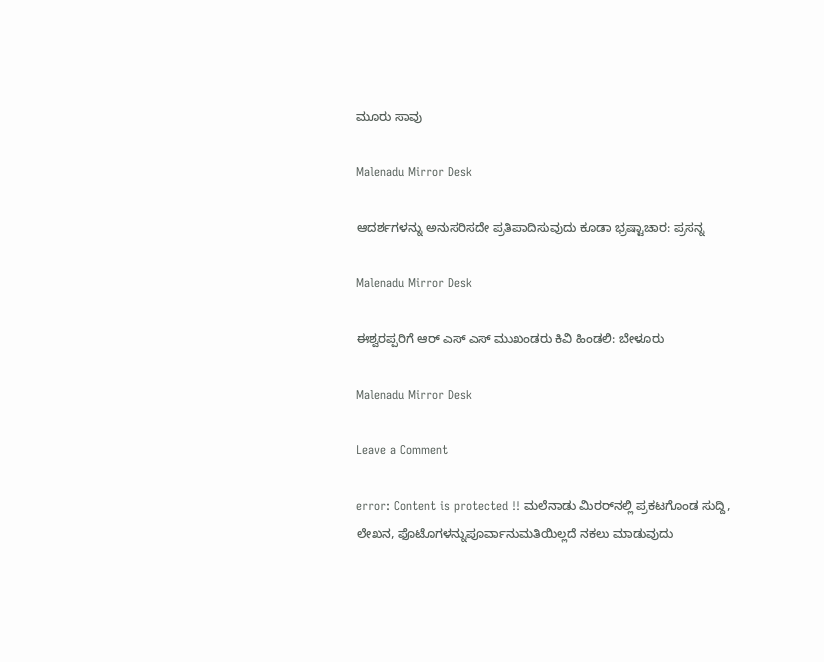ಮೂರು ಸಾವು

Malenadu Mirror Desk

ಆದರ್ಶಗಳನ್ನು ಅನುಸರಿಸದೇ ಪ್ರತಿಪಾದಿಸುವುದು ಕೂಡಾ ಭ್ರಷ್ಟಾಚಾರ: ಪ್ರಸನ್ನ

Malenadu Mirror Desk

ಈಶ್ವರಪ್ಪರಿಗೆ ಆರ್ ಎಸ್ ಎಸ್ ಮುಖಂಡರು ಕಿವಿ ಹಿಂಡಲಿ: ಬೇಳೂರು

Malenadu Mirror Desk

Leave a Comment

error: Content is protected !! ಮಲೆನಾಡು ಮಿರರ್‌ನಲ್ಲಿ ಪ್ರಕಟಗೊಂಡ ಸುದ್ದಿ, ಲೇಖನ, ಫೊಟೊಗಳನ್ನುಪೂರ್ವಾನುಮತಿಯಿಲ್ಲದೆ ನಕಲು ಮಾಡುವುದು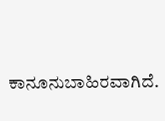ಕಾನೂನುಬಾಹಿರವಾಗಿದೆ.